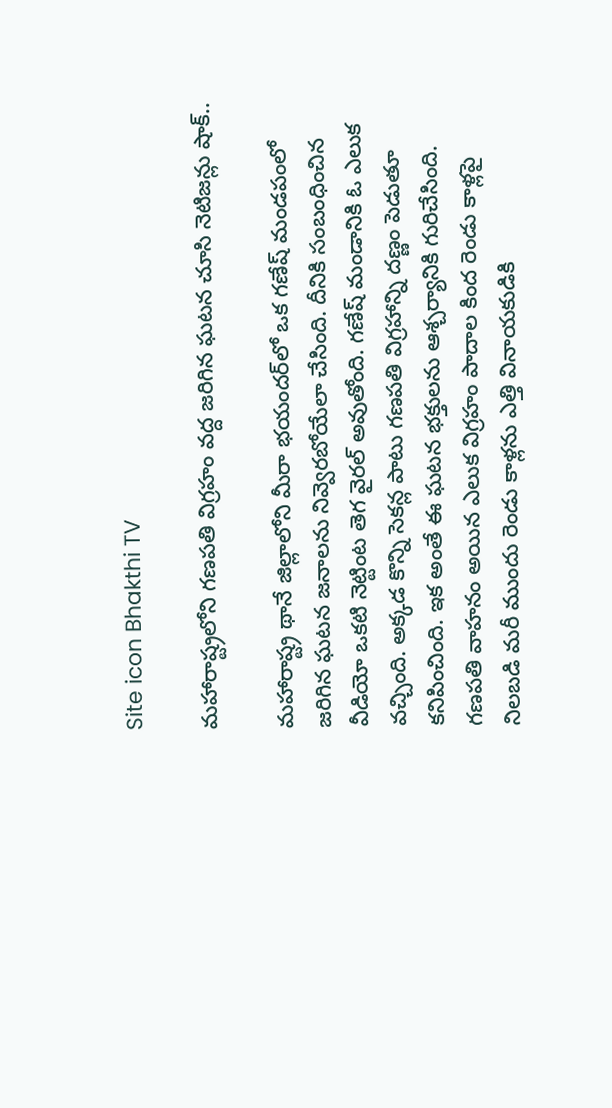Site icon Bhakthi TV

మహారాష్ట్రలోని గణపతి విగ్రహం వద్ద జరిగిన ఘటన చూసి నెటిజన్లు షాక్..

మహారాష్ట్ర థానే జిల్లాలోని మీరా భయందర్‌లో ఒక గణేష్ మండపంలో జరిగిన ఘటన జనాలను నివ్వెరబోయేలా చేసింది. దీనికి సంబంధించిన వీడియో ఒకటి నెట్టింట తెగ వైరల్ అవుతోంది. గణేష్ మండానికి ఓ ఎలుక వచ్చింది. అక్కడ కొన్ని సెకన్ల పాటు గణపతి విగ్రహాన్ని దణ్ణం పెడుతూ కనిపించింది. ఇక అంతే ఈ ఘటన భక్తులను ఆశ్చర్యానికి గురిచేసింది. గణపతి వాహనం అయిన ఎలుక విగ్రహం పాదాల కింద రెండు కాళ్లపై నిలబడి మరీ ముందు రెండు కాళ్లను ఎత్తి వినాయకుడికి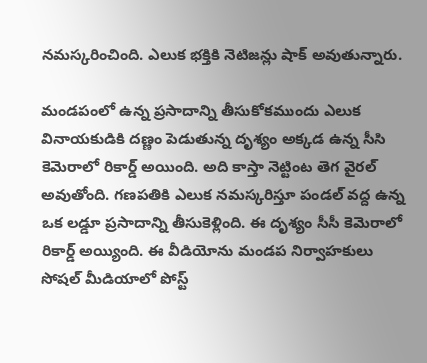నమస్కరించింది. ఎలుక భక్తికి నెటిజన్లు షాక్ అవుతున్నారు.

మండపంలో ఉన్న ప్రసాదాన్ని తీసుకోకముందు ఎలుక వినాయకుడికి దణ్ణం పెడుతున్న దృశ్యం అక్కడ ఉన్న సీసి కెమెరాలో రికార్డ్ అయింది. అది కాస్తా నెట్టింట తెగ వైరల్ అవుతోంది. గణపతికి ఎలుక నమస్కరిస్తూ పండల్ వద్ద ఉన్న ఒక లడ్డూ ప్రసాదాన్ని తీసుకెళ్లింది. ఈ దృశ్యం సీసీ కెమెరాలో రికార్డ్ అయ్యింది. ఈ వీడియోను మండప నిర్వాహకులు సోషల్ మీడియాలో పోస్ట్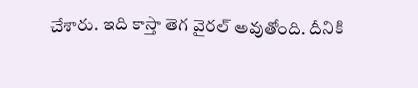చేశారు. ఇది కాస్తా తెగ వైరల్ అవుతోంది. దీనికి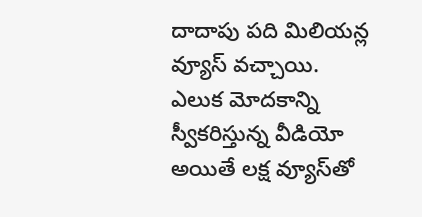దాదాపు పది మిలియన్ల వ్యూస్ వచ్చాయి. ఎలుక మోదకాన్ని స్వీకరిస్తున్న వీడియో అయితే లక్ష వ్యూస్‌తో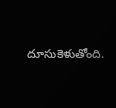దూసుకెళుతోంది.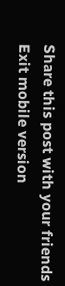Share this post with your friends
Exit mobile version